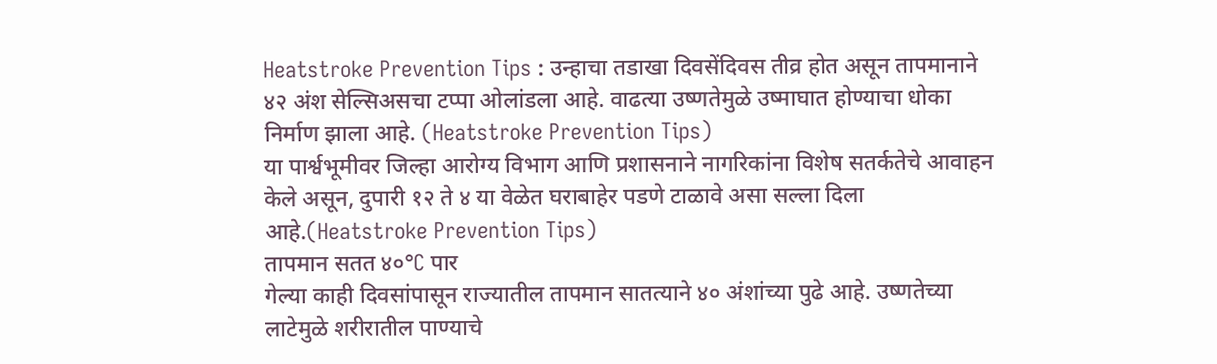Heatstroke Prevention Tips : उन्हाचा तडाखा दिवसेंदिवस तीव्र होत असून तापमानाने ४२ अंश सेल्सिअसचा टप्पा ओलांडला आहे. वाढत्या उष्णतेमुळे उष्माघात होण्याचा धोका निर्माण झाला आहे. (Heatstroke Prevention Tips)
या पार्श्वभूमीवर जिल्हा आरोग्य विभाग आणि प्रशासनाने नागरिकांना विशेष सतर्कतेचे आवाहन केले असून, दुपारी १२ ते ४ या वेळेत घराबाहेर पडणे टाळावे असा सल्ला दिला आहे.(Heatstroke Prevention Tips)
तापमान सतत ४०°C पार
गेल्या काही दिवसांपासून राज्यातील तापमान सातत्याने ४० अंशांच्या पुढे आहे. उष्णतेच्या लाटेमुळे शरीरातील पाण्याचे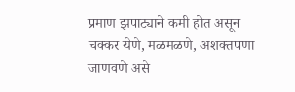प्रमाण झपाट्याने कमी होत असून चक्कर येणे, मळमळणे, अशक्तपणा जाणवणे असे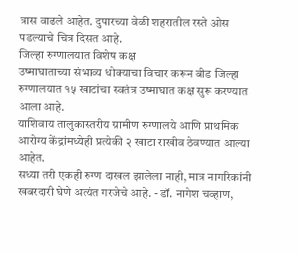त्रास वाढले आहेत. दुपारच्या वेळी शहरातील रस्ते ओस पडल्याचे चित्र दिसत आहे.
जिल्हा रुग्णालयात विशेष कक्ष
उष्माघाताच्या संभाव्य धोक्याचा विचार करून बीड जिल्हा रुग्णालयात १५ खाटांचा स्वतंत्र उष्माघात कक्ष सुरू करण्यात आला आहे.
याशिवाय तालुकास्तरीय ग्रामीण रुग्णालये आणि प्राथमिक आरोग्य केंद्रांमध्येही प्रत्येकी २ खाटा राखीव ठेवण्यात आल्या आहेत.
सध्या तरी एकही रुग्ण दाखल झालेला नाही, मात्र नागरिकांनी खबरदारी घेणे अत्यंत गरजेचे आहे. - डॉ. नागेश चव्हाण,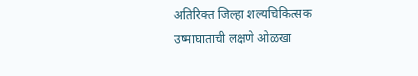अतिरिक्त जिल्हा शल्यचिकित्सक
उष्माघाताची लक्षणे ओळखा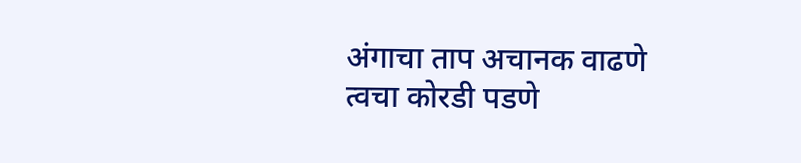अंगाचा ताप अचानक वाढणे
त्वचा कोरडी पडणे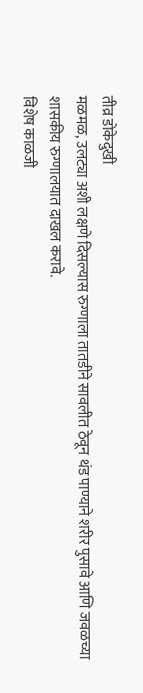तीव्र डोकेदुखी
मळमळ, उलट्या अशी लक्षणे दिसल्यास रुग्णाला तातडीने सावलीत ठेवून थंड पाण्याने शरीर पुसावे आणि जवळच्या शासकीय रुग्णालयात दाखल करावे.
विशेष काळजी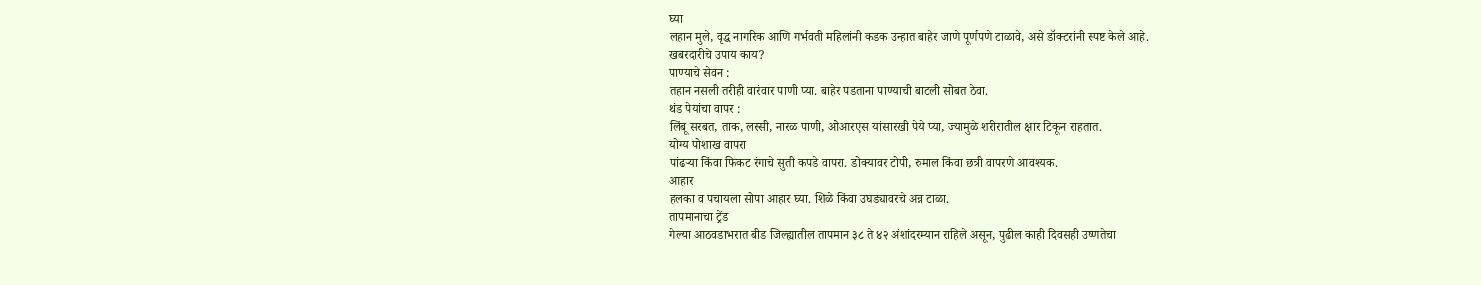घ्या
लहान मुले, वृद्ध नागरिक आणि गर्भवती महिलांनी कडक उन्हात बाहेर जाणे पूर्णपणे टाळावे, असे डॉक्टरांनी स्पष्ट केले आहे.
खबरदारीचे उपाय काय?
पाण्याचे सेवन :
तहान नसली तरीही वारंवार पाणी प्या. बाहेर पडताना पाण्याची बाटली सोबत ठेवा.
थंड पेयांचा वापर :
लिंबू सरबत, ताक, लस्सी, नारळ पाणी, ओआरएस यांसारखी पेये प्या, ज्यामुळे शरीरातील क्षार टिकून राहतात.
योग्य पोशाख वापरा
पांढऱ्या किंवा फिकट रंगाचे सुती कपडे वापरा. डोक्यावर टोपी, रुमाल किंवा छत्री वापरणे आवश्यक.
आहार
हलका व पचायला सोपा आहार घ्या. शिळे किंवा उघड्यावरचे अन्न टाळा.
तापमानाचा ट्रेंड
गेल्या आठवडाभरात बीड जिल्ह्यातील तापमान ३८ ते ४२ अंशांदरम्यान राहिले असून, पुढील काही दिवसही उष्णतेचा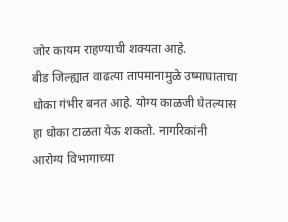जोर कायम राहण्याची शक्यता आहे.
बीड जिल्ह्यात वाढत्या तापमानामुळे उष्माघाताचा धोका गंभीर बनत आहे. योग्य काळजी घेतल्यास हा धोका टाळता येऊ शकतो. नागरिकांनी आरोग्य विभागाच्या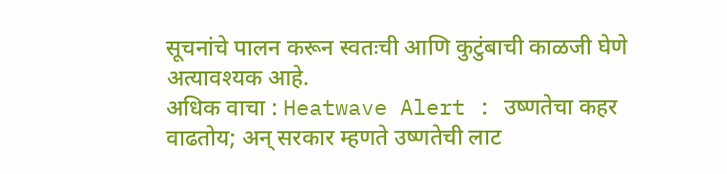सूचनांचे पालन करून स्वतःची आणि कुटुंबाची काळजी घेणे अत्यावश्यक आहे.
अधिक वाचा : Heatwave Alert : उष्णतेचा कहर वाढतोय; अन् सरकार म्हणते उष्णतेची लाट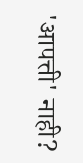'आपत्ती' नाही?